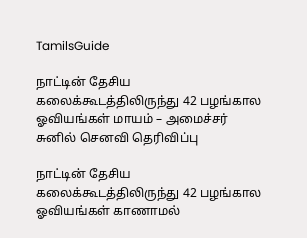TamilsGuide

நாட்டின் தேசிய கலைக்கூடத்திலிருந்து 42 பழங்கால ஓவியங்கள் மாயம் – அமைச்சர் சுனில் செனவி தெரிவிப்பு

நாட்டின் தேசிய கலைக்கூடத்திலிருந்து 42 பழங்கால ஓவியங்கள் காணாமல்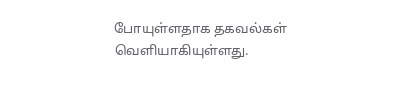போயுள்ளதாக தகவல்கள் வெளியாகியுள்ளது.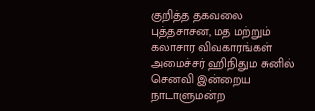குறித்த தகவலை புத்தசாசன, மத மற்றும் கலாசார விவகாரங்கள் அமைச்சர் ஹிநிதும சுனில் செனவி இன்றைய நாடாளுமன்ற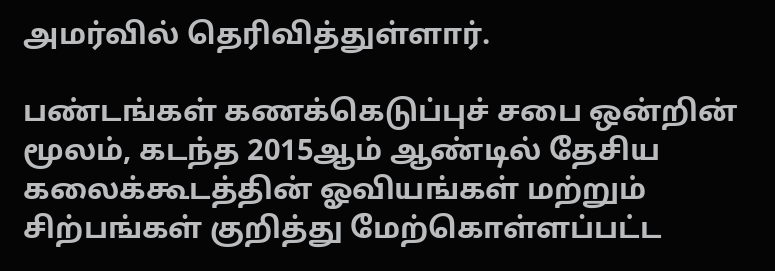அமர்வில் தெரிவித்துள்ளார்.

பண்டங்கள் கணக்கெடுப்புச் சபை ஒன்றின் மூலம், கடந்த 2015ஆம் ஆண்டில் தேசிய கலைக்கூடத்தின் ஓவியங்கள் மற்றும் சிற்பங்கள் குறித்து மேற்கொள்ளப்பட்ட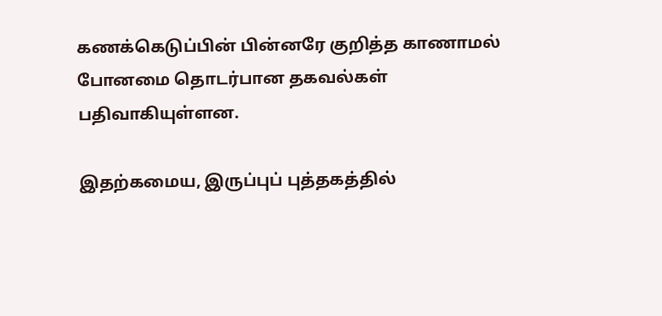கணக்கெடுப்பின் பின்னரே குறித்த காணாமல் போனமை தொடர்பான தகவல்கள் பதிவாகியுள்ளன.

இதற்கமைய, இருப்புப் புத்தகத்தில்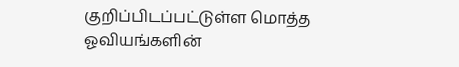குறிப்பிடப்பட்டுள்ள மொத்த ஓவியங்களின்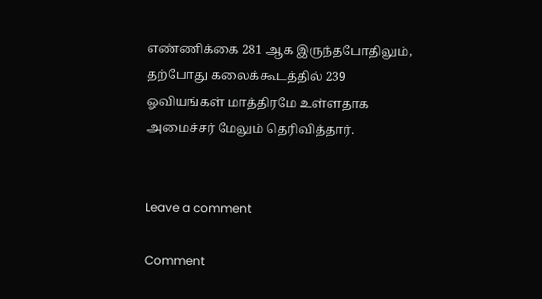எண்ணிக்கை 281 ஆக இருந்தபோதிலும், தற்போது கலைக்கூடத்தில் 239 ஓவியங்கள் மாத்திரமே உள்ளதாக அமைச்சர் மேலும் தெரிவித்தார்.


Leave a comment

Comment